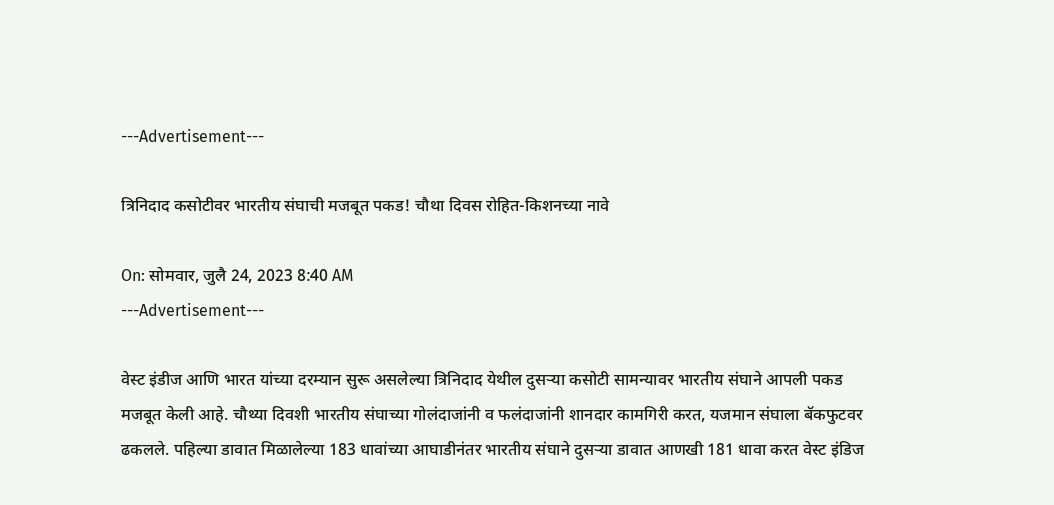---Advertisement---

त्रिनिदाद कसोटीवर भारतीय संघाची मजबूत पकड! चौथा दिवस रोहित-किशनच्या नावे

On: सोमवार, जुलै 24, 2023 8:40 AM
---Advertisement---

वेस्ट इंडीज आणि भारत यांच्या दरम्यान सुरू असलेल्या त्रिनिदाद येथील दुसऱ्या कसोटी सामन्यावर भारतीय संघाने आपली पकड मजबूत केली आहे. चौथ्या दिवशी भारतीय संघाच्या गोलंदाजांनी व फलंदाजांनी शानदार कामगिरी करत, यजमान संघाला बॅकफुटवर ढकलले. पहिल्या डावात मिळालेल्या 183 धावांच्या आघाडीनंतर भारतीय संघाने दुसऱ्या डावात आणखी 181 धावा करत वेस्ट इंडिज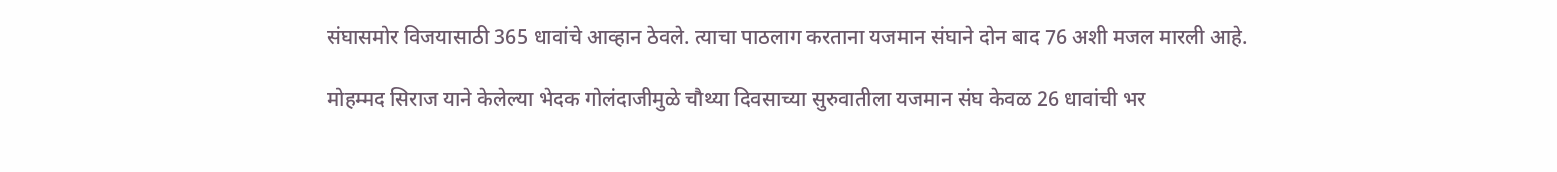संघासमोर विजयासाठी 365 धावांचे आव्हान ठेवले. त्याचा पाठलाग करताना यजमान संघाने दोन बाद 76 अशी मजल मारली आहे.

मोहम्मद सिराज याने केलेल्या भेदक गोलंदाजीमुळे चौथ्या दिवसाच्या सुरुवातीला यजमान संघ केवळ 26 धावांची भर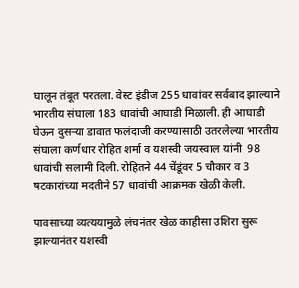घालून तंबूत परतला. वेस्ट इंडीज 255 धावांवर सर्वबाद झाल्याने भारतीय संघाला 183 धावांची आघाडी मिळाली. ही आघाडी घेऊन दुसऱ्या डावात फलंदाजी करण्यासाठी उतरलेल्या भारतीय संघाला कर्णधार रोहित शर्मा व यशस्वी जयस्वाल यांनी  98 धावांची सलामी दिली. रोहितने 44 चेंडूंवर 5 चौकार व 3 षटकारांच्या मदतीने 57 धावांची आक्रमक खेळी केली.

पावसाच्या व्यत्ययामुळे लंचनंतर खेळ काहीसा उशिरा सुरू झाल्यानंतर यशस्वी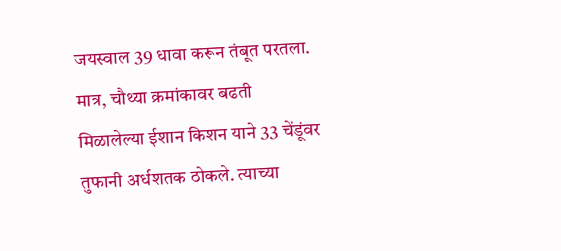जयस्वाल 39 धावा करून तंबूत परतला. मात्र, चौथ्या क्रमांकावर बढती मिळालेल्या ईशान किशन याने 33 चेंडूंवर तुफानी अर्धशतक ठोकले. त्याच्या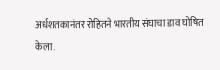अर्धशतकानंतर रोहितने भारतीय संघाचा डाव घोषित केला.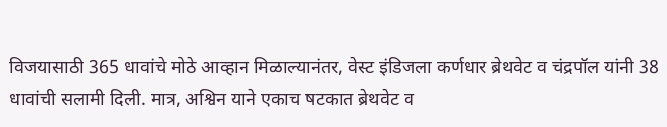विजयासाठी 365 धावांचे मोठे आव्हान मिळाल्यानंतर, वेस्ट इंडिजला कर्णधार ब्रेथवेट व चंद्रपॉल यांनी 38 धावांची सलामी दिली. मात्र, अश्विन याने एकाच षटकात ब्रेथवेट व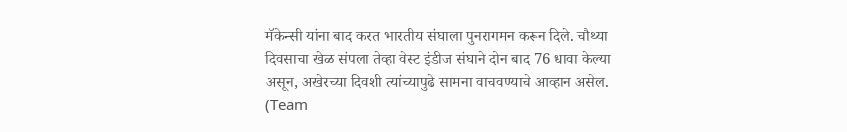मॅकेन्सी यांना बाद करत भारतीय संघाला पुनरागमन करून दिले. चौथ्या दिवसाचा खेळ संपला तेव्हा वेस्ट इंडीज संघाने दोन बाद 76 धावा केल्या असून, अखेरच्या दिवशी त्यांच्यापुढे सामना वाचवण्याचे आव्हान असेल.
(Team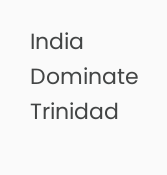India Dominate Trinidad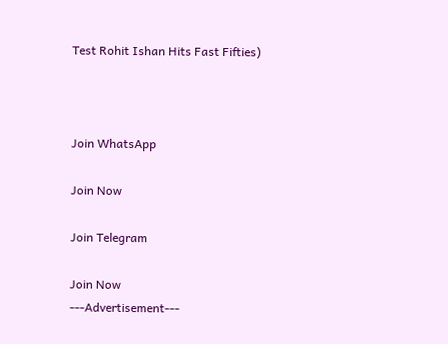Test Rohit Ishan Hits Fast Fifties)



Join WhatsApp

Join Now

Join Telegram

Join Now
---Advertisement---